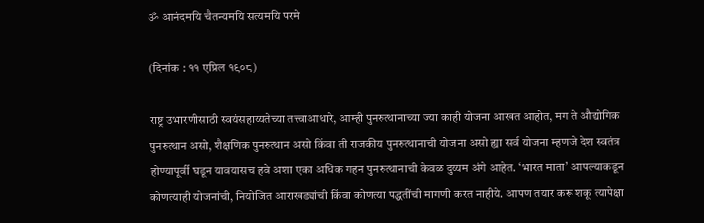ॐ आनंदमयि चैतन्यमयि सत्यमयि परमे

(दिनांक : ११ एप्रिल १९०८)

राष्ट्र उभारणीसाठी स्वयंसहाय्यतेच्या तत्त्वाआधारे, आम्ही पुनरुत्थानाच्या ज्या काही योजना आखत आहोत, मग ते औद्योगिक पुनरुत्थान असो, शैक्षणिक पुनरुत्थान असो किंवा ती राजकीय पुनरुत्थानाची योजना असो ह्या सर्व योजना म्हणजे देश स्वतंत्र होण्यापूर्वी घडून यावयासच हवे अशा एका अधिक गहन पुनरुत्थानाची केवळ दुय्यम अंगे आहेत. ‘भारत माता’ आपल्याकडून कोणत्याही योजनांची, नियोजित आराखड्यांची किंवा कोणत्या पद्धतींची मागणी करत नाहीये. आपण तयार करू शकू त्यापेक्षा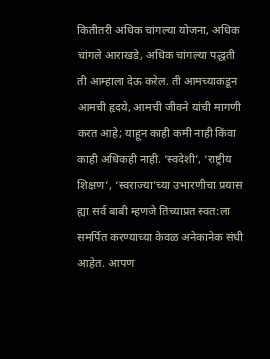कितीतरी अधिक चांगल्या योजना, अधिक चांगले आराखडे, अधिक चांगल्या पद्धती ती आम्हाला देऊ करेल. ती आमच्याकडून आमची हृदये, आमची जीवने यांची मागणी करत आहे; याहून काही कमी नाही किंवा काही अधिकही नाही. ‘स्वदेशी’, ‘राष्ट्रीय शिक्षण’, ‘स्वराज्या’च्या उभारणीचा प्रयास ह्या सर्व बाबी म्हणजे तिच्याप्रत स्वत:ला समर्पित करण्याच्या केवळ अनेकानेक संधी आहेत. आपण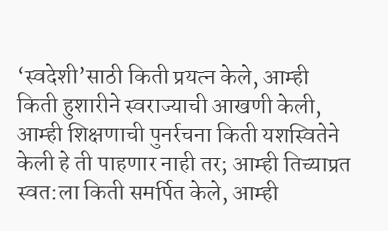‘स्वदेशी’साठी किती प्रयत्न केले, आम्ही किती हुशारीने स्वराज्याची आखणी केली, आम्ही शिक्षणाची पुनर्रचना किती यशस्वितेने केली हे ती पाहणार नाही तर; आम्ही तिच्याप्रत स्वत:ला किती समर्पित केले, आम्ही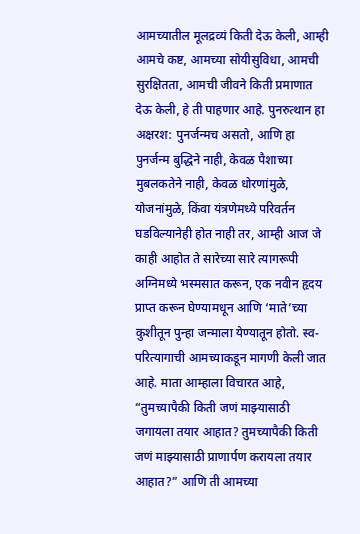आमच्यातील मूलद्रव्यं किती देऊ केली, आम्ही आमचे कष्ट, आमच्या सोयीसुविधा, आमची सुरक्षितता, आमची जीवने किती प्रमाणात देऊ केली, हे ती पाहणार आहे. पुनरुत्थान हा अक्षरश: पुनर्जन्मच असतो, आणि हा पुनर्जन्म बुद्धिने नाही, केवळ पैशाच्या मुबलकतेने नाही, केवळ धोरणांमुळे, योजनांमुळे, किंवा यंत्रणेमध्ये परिवर्तन घडविल्यानेही होत नाही तर, आम्ही आज जे काही आहोत ते सारेच्या सारे त्यागरूपी अग्निमध्ये भस्मसात करून, एक नवीन हृदय प्राप्त करून घेण्यामधून आणि ‘माते’च्या कुशीतून पुन्हा जन्माला येण्यातून होतो. स्व-परित्यागाची आमच्याकडून मागणी केली जात आहे. माता आम्हाला विचारत आहे, “तुमच्यापैकी किती जणं माझ्यासाठी जगायला तयार आहात? तुमच्यापैकी किती जणं माझ्यासाठी प्राणार्पण करायला तयार आहात?” आणि ती आमच्या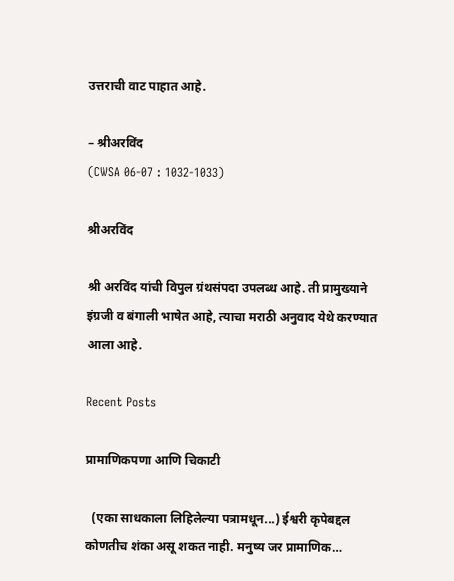उत्तराची वाट पाहात आहे.

– श्रीअरविंद
(CWSA 06-07 : 1032-1033)

श्रीअरविंद

श्री अरविंद यांची विपुल ग्रंथसंपदा उपलब्ध आहे. ती प्रामुख्याने इंग्रजी व बंगाली भाषेत आहे, त्याचा मराठी अनुवाद येथे करण्यात आला आहे.

Recent Posts

प्रामाणिकपणा आणि चिकाटी

  (एका साधकाला लिहिलेल्या पत्रामधून...) ईश्वरी कृपेबद्दल कोणतीच शंका असू शकत नाही. मनुष्य जर प्रामाणिक…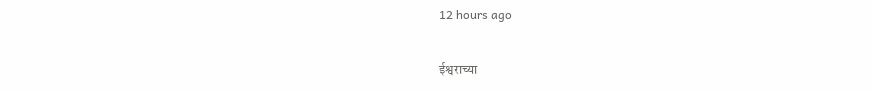12 hours ago

ईश्वराच्या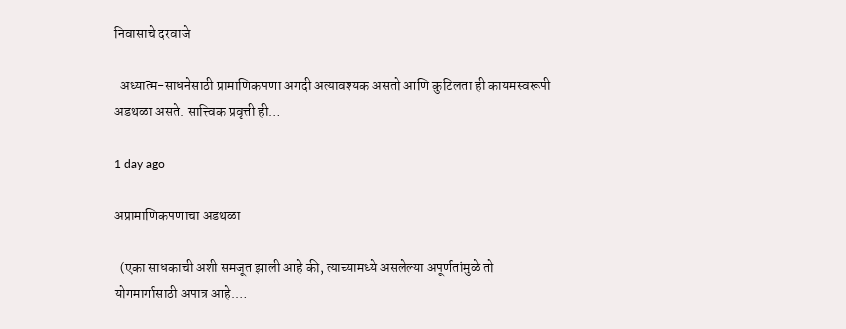निवासाचे दरवाजे

  अध्यात्म-साधनेसाठी प्रामाणिकपणा अगदी अत्यावश्यक असतो आणि कुटिलता ही कायमस्वरूपी अडथळा असते. सात्त्विक प्रवृत्ती ही…

1 day ago

अप्रामाणिकपणाचा अडथळा

  (एका साधकाची अशी समजूत झाली आहे की, त्याच्यामध्ये असलेल्या अपूर्णतांमुळे तो योगमार्गासाठी अपात्र आहे.…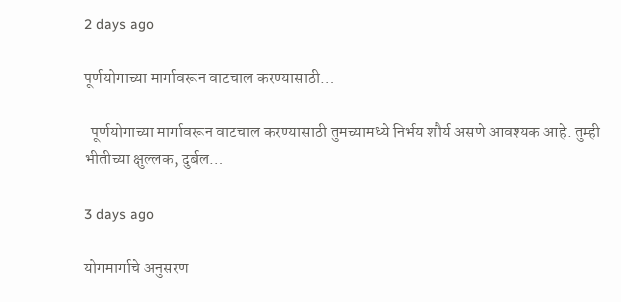2 days ago

पूर्णयोगाच्या मार्गावरून वाटचाल करण्यासाठी…

  पूर्णयोगाच्या मार्गावरून वाटचाल करण्यासाठी तुमच्यामध्ये निर्भय शौर्य असणे आवश्यक आहे. तुम्ही भीतीच्या क्षुल्लक, दुर्बल…

3 days ago

योगमार्गाचे अनुसरण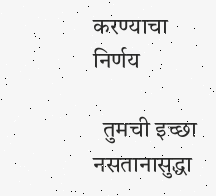करण्याचा निर्णय

  तुमची इच्छा नसतानासुद्धा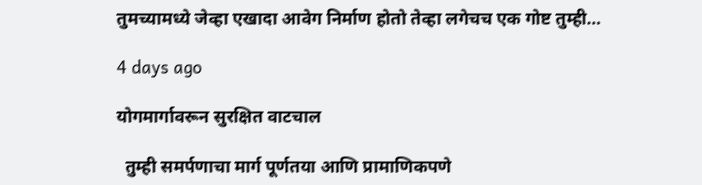तुमच्यामध्ये जेव्हा एखादा आवेग निर्माण होतो तेव्हा लगेचच एक गोष्ट तुम्ही…

4 days ago

योगमार्गावरून सुरक्षित वाटचाल

  तुम्ही समर्पणाचा मार्ग पूर्णतया आणि प्रामाणिकपणे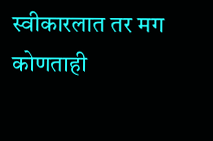स्वीकारलात तर मग कोणताही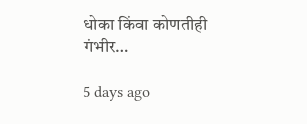धोका किंवा कोणतीही गंभीर…

5 days ago